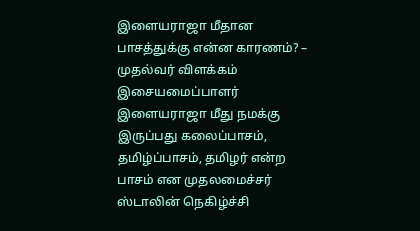இளையராஜா மீதான பாசத்துக்கு என்ன காரணம்? – முதல்வர் விளக்கம்
இசையமைப்பாளர் இளையராஜா மீது நமக்கு இருப்பது கலைப்பாசம், தமிழ்ப்பாசம், தமிழர் என்ற பாசம் என முதலமைச்சர் ஸ்டாலின் நெகிழ்ச்சி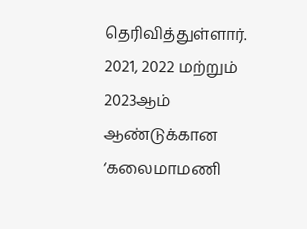தெரிவித்துள்ளார். 2021, 2022 மற்றும் 2023ஆம் ஆண்டுக்கான ‘கலைமாமணி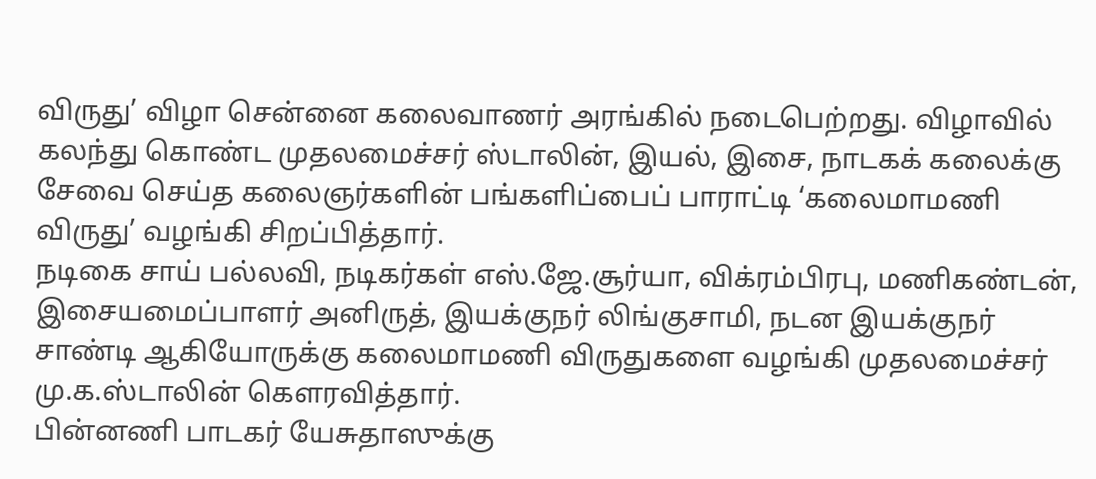விருது’ விழா சென்னை கலைவாணர் அரங்கில் நடைபெற்றது. விழாவில் கலந்து கொண்ட முதலமைச்சர் ஸ்டாலின், இயல், இசை, நாடகக் கலைக்கு சேவை செய்த கலைஞர்களின் பங்களிப்பைப் பாராட்டி ‘கலைமாமணி விருது’ வழங்கி சிறப்பித்தார்.
நடிகை சாய் பல்லவி, நடிகர்கள் எஸ்.ஜே.சூர்யா, விக்ரம்பிரபு, மணிகண்டன், இசையமைப்பாளர் அனிருத், இயக்குநர் லிங்குசாமி, நடன இயக்குநர் சாண்டி ஆகியோருக்கு கலைமாமணி விருதுகளை வழங்கி முதலமைச்சர் மு.க.ஸ்டாலின் கெளரவித்தார்.
பின்னணி பாடகர் யேசுதாஸுக்கு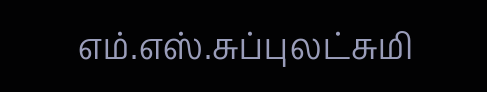எம்.எஸ்.சுப்புலட்சுமி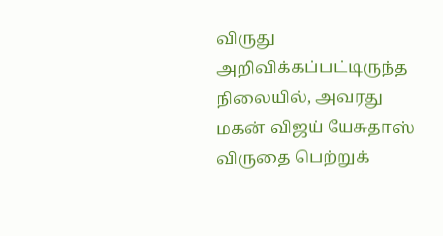விருது அறிவிக்கப்பட்டிருந்த நிலையில், அவரது மகன் விஜய் யேசுதாஸ் விருதை பெற்றுக்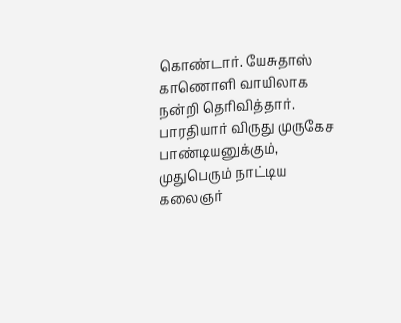கொண்டார். யேசுதாஸ் காணொளி வாயிலாக நன்றி தெரிவித்தார். பாரதியார் விருது முருகேச பாண்டியனுக்கும், முதுபெரும் நாட்டிய கலைஞர்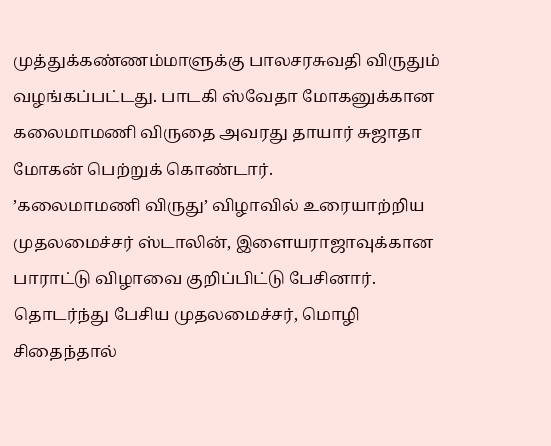முத்துக்கண்ணம்மாளுக்கு பாலசரசுவதி விருதும் வழங்கப்பட்டது. பாடகி ஸ்வேதா மோகனுக்கான கலைமாமணி விருதை அவரது தாயார் சுஜாதா மோகன் பெற்றுக் கொண்டார்.
’கலைமாமணி விருது’ விழாவில் உரையாற்றிய முதலமைச்சர் ஸ்டாலின், இளையராஜாவுக்கான பாராட்டு விழாவை குறிப்பிட்டு பேசினார். தொடர்ந்து பேசிய முதலமைச்சர், மொழி சிதைந்தால்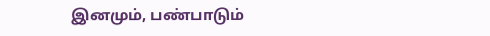இனமும், பண்பாடும்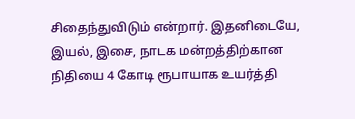சிதைந்துவிடும் என்றார். இதனிடையே, இயல், இசை, நாடக மன்றத்திற்கான நிதியை 4 கோடி ரூபாயாக உயர்த்தி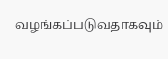வழங்கப்படுவதாகவும்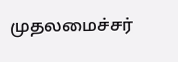முதலமைச்சர்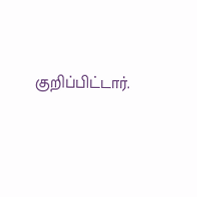குறிப்பிட்டார்.